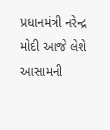પ્રધાનમંત્રી નરેન્દ્ર મોદી આજે લેશે આસામની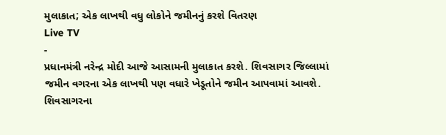મુલાકાત; એક લાખથી વધુ લોકોને જમીનનું કરશે વિતરણ
Live TV
-
પ્રધાનમંત્રી નરેન્દ્ર મોદી આજે આસામની મુલાકાત કરશે. શિવસાગર જિલ્લામાં જમીન વગરના એક લાખથી પણ વધારે ખેડૂતોને જમીન આપવામાં આવશે. શિવસાગરના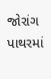જોરાંગ પાથરમાં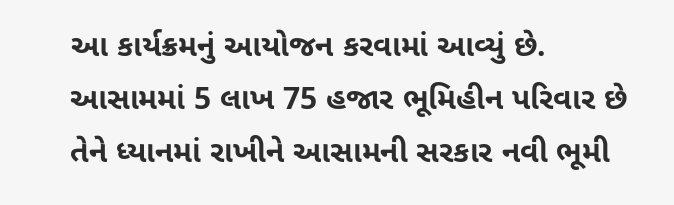આ કાર્યક્રમનું આયોજન કરવામાં આવ્યું છે. આસામમાં 5 લાખ 75 હજાર ભૂમિહીન પરિવાર છે તેને ધ્યાનમાં રાખીને આસામની સરકાર નવી ભૂમી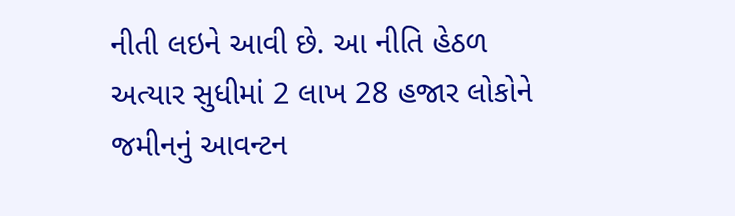નીતી લઇને આવી છે. આ નીતિ હેઠળ અત્યાર સુધીમાં 2 લાખ 28 હજાર લોકોને જમીનનું આવન્ટન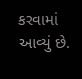કરવામાં આવ્યું છે.